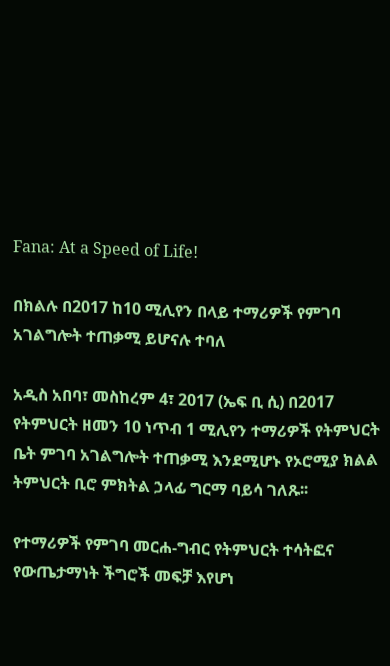Fana: At a Speed of Life!

በክልሉ በ2017 ከ10 ሚሊየን በላይ ተማሪዎች የምገባ አገልግሎት ተጠቃሚ ይሆናሉ ተባለ

አዲስ አበባ፣ መስከረም 4፣ 2017 (ኤፍ ቢ ሲ) በ2017 የትምህርት ዘመን 10 ነጥብ 1 ሚሊየን ተማሪዎች የትምህርት ቤት ምገባ አገልግሎት ተጠቃሚ እንደሚሆኑ የኦሮሚያ ክልል ትምህርት ቢሮ ምክትል ኃላፊ ግርማ ባይሳ ገለጹ፡፡

የተማሪዎች የምገባ መርሐ-ግብር የትምህርት ተሳትፎና የውጤታማነት ችግሮች መፍቻ እየሆነ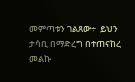መምጣቱን ገልጸው÷  ይህን ታሳቢ በማድረግ በተጠናከረ መልኩ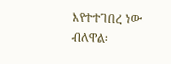እየተተገበረ ነው ብለዋል፡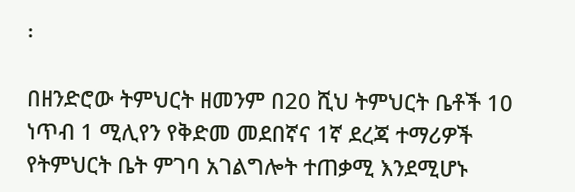፡

በዘንድሮው ትምህርት ዘመንም በ20 ሺህ ትምህርት ቤቶች 10 ነጥብ 1 ሚሊየን የቅድመ መደበኛና 1ኛ ደረጃ ተማሪዎች የትምህርት ቤት ምገባ አገልግሎት ተጠቃሚ እንደሚሆኑ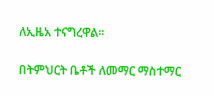ለኢዜአ ተናግረዋል፡፡

በትምህርት ቤቶች ለመማር ማስተማር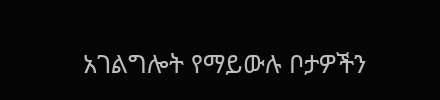አገልግሎት የማይውሉ ቦታዎችን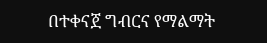በተቀናጀ ግብርና የማልማት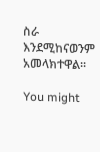ስራ እንደሚከናወንም አመላክተዋል፡፡

You might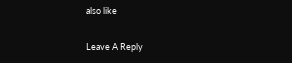also like

Leave A Reply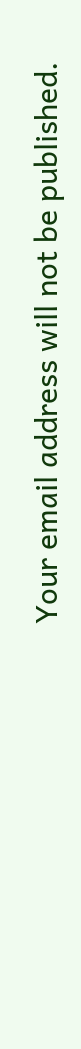Your email address will not be published.